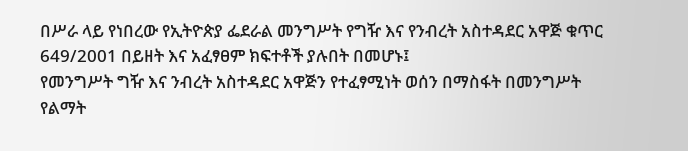በሥራ ላይ የነበረው የኢትዮጵያ ፌደራል መንግሥት የግዥ እና የንብረት አስተዳደር አዋጅ ቁጥር 649/2001 በይዘት እና አፈፃፀም ክፍተቶች ያሉበት በመሆኑ፤
የመንግሥት ግዥ እና ንብረት አስተዳደር አዋጅን የተፈፃሚነት ወሰን በማስፋት በመንግሥት የልማት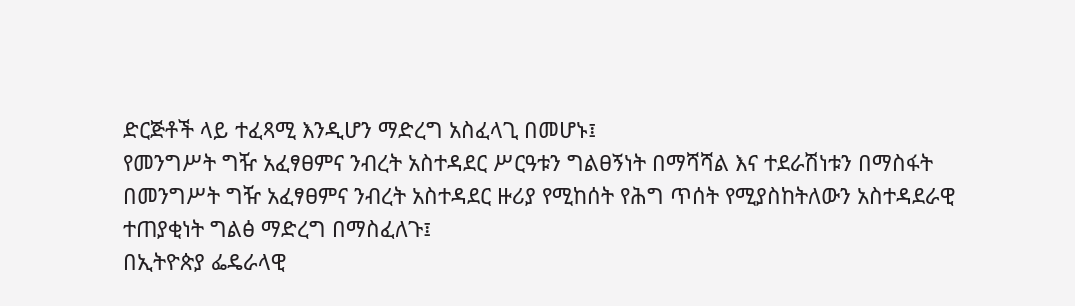ድርጅቶች ላይ ተፈጻሚ እንዲሆን ማድረግ አስፈላጊ በመሆኑ፤
የመንግሥት ግዥ አፈፃፀምና ንብረት አስተዳደር ሥርዓቱን ግልፀኝነት በማሻሻል እና ተደራሽነቱን በማስፋት በመንግሥት ግዥ አፈፃፀምና ንብረት አስተዳደር ዙሪያ የሚከሰት የሕግ ጥሰት የሚያስከትለውን አስተዳደራዊ ተጠያቂነት ግልፅ ማድረግ በማስፈለጉ፤
በኢትዮጵያ ፌዴራላዊ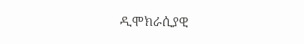ዲሞክራሲያዊ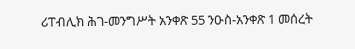ሪፐብሊክ ሕገ-መንግሥት አንቀጽ 55 ንዑስ-አንቀጽ 1 መሰረት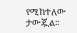የሚከተለው ታውጇል፡፡